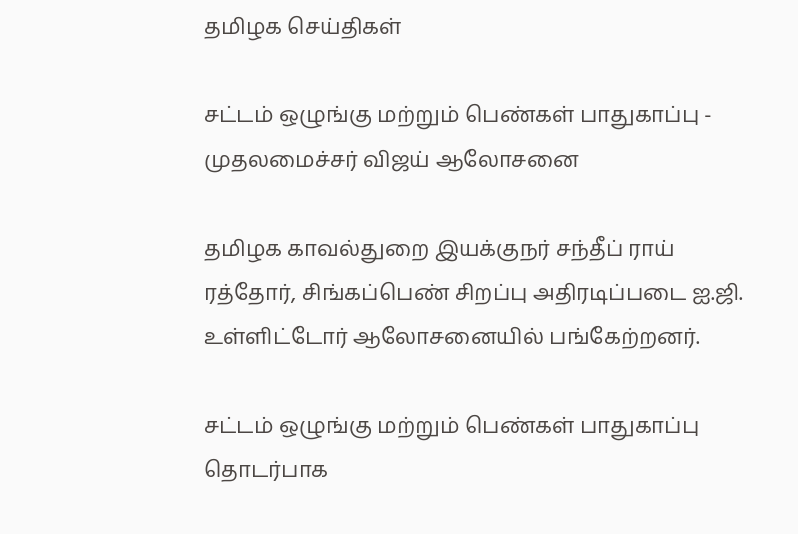தமிழக செய்திகள்

சட்டம் ஒழுங்கு மற்றும் பெண்கள் பாதுகாப்பு - முதலமைச்சர் விஜய் ஆலோசனை

தமிழக காவல்துறை இயக்குநர் சந்தீப் ராய் ரத்தோர், சிங்கப்பெண் சிறப்பு அதிரடிப்படை ஐ.ஜி. உள்ளிட்டோர் ஆலோசனையில் பங்கேற்றனர்.

சட்டம் ஒழுங்கு மற்றும் பெண்கள் பாதுகாப்பு தொடர்பாக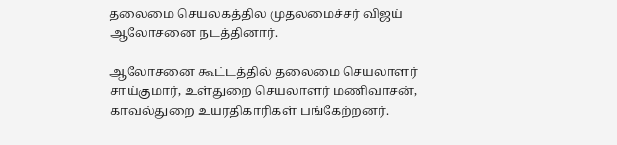தலைமை செயலகத்தில முதலமைச்சர் விஜய் ஆலோசனை நடத்தினார்.

ஆலோசனை கூட்டத்தில் தலைமை செயலாளர் சாய்குமார், உள்துறை செயலாளர் மணிவாசன், காவல்துறை உயரதிகாரிகள் பங்கேற்றனர்.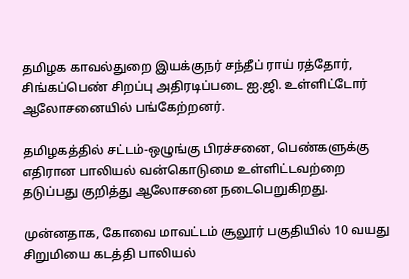தமிழக காவல்துறை இயக்குநர் சந்தீப் ராய் ரத்தோர், சிங்கப்பெண் சிறப்பு அதிரடிப்படை ஐ.ஜி. உள்ளிட்டோர் ஆலோசனையில் பங்கேற்றனர்.

தமிழகத்தில் சட்டம்-ஒழுங்கு பிரச்சனை, பெண்களுக்கு எதிரான பாலியல் வன்கொடுமை உள்ளிட்டவற்றை தடுப்பது குறித்து ஆலோசனை நடைபெறுகிறது.

முன்னதாக, கோவை மாவட்டம் சூலூர் பகுதியில் 10 வயது சிறுமியை கடத்தி பாலியல்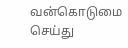வன்கொடுமை செய்து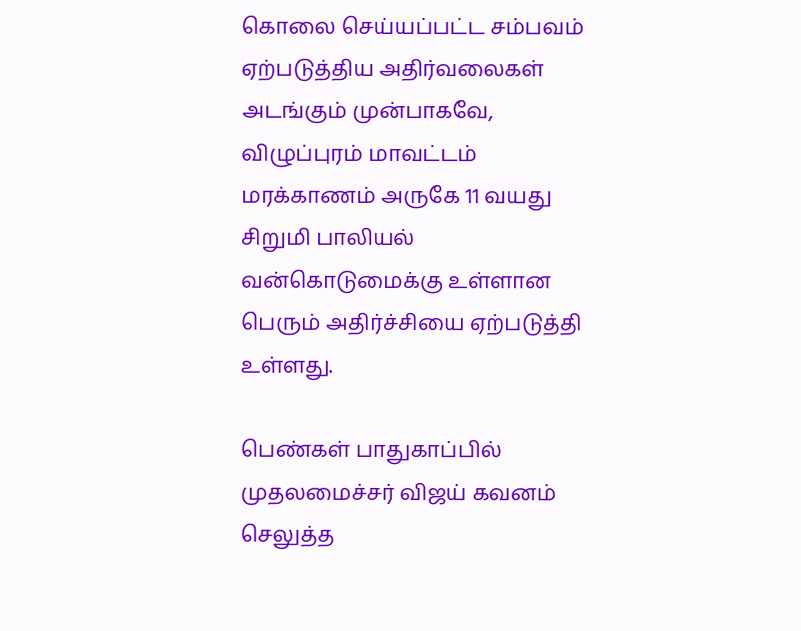கொலை செய்யப்பட்ட சம்பவம் ஏற்படுத்திய அதிர்வலைகள் அடங்கும் முன்பாகவே, விழுப்புரம் மாவட்டம் மரக்காணம் அருகே 11 வயது சிறுமி பாலியல் வன்கொடுமைக்கு உள்ளான பெரும் அதிர்ச்சியை ஏற்படுத்தி உள்ளது.

பெண்கள் பாதுகாப்பில் முதலமைச்சர் விஜய் கவனம் செலுத்த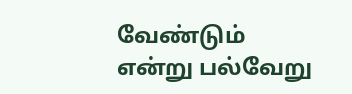வேண்டும் என்று பல்வேறு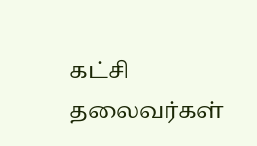கட்சி தலைவர்கள்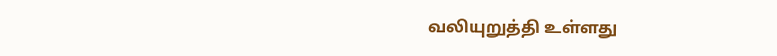வலியுறுத்தி உள்ளது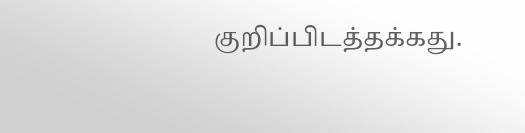குறிப்பிடத்தக்கது.